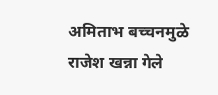अमिताभ बच्चनमुळे राजेश खन्ना गेले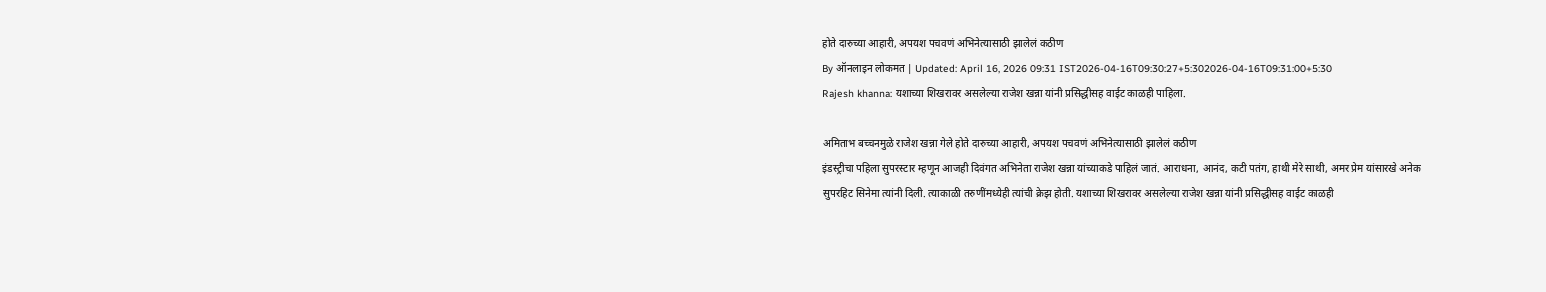होते दारुच्या आहारी, अपयश पचवणं अभिनेत्यासाठी झालेलं कठीण
By ऑनलाइन लोकमत | Updated: April 16, 2026 09:31 IST2026-04-16T09:30:27+5:302026-04-16T09:31:00+5:30
Rajesh khanna: यशाच्या शिखरावर असलेल्या राजेश खन्ना यांनी प्रसिद्धीसह वाईट काळही पाहिला.

अमिताभ बच्चनमुळे राजेश खन्ना गेले होते दारुच्या आहारी, अपयश पचवणं अभिनेत्यासाठी झालेलं कठीण
इंडस्ट्रीचा पहिला सुपरस्टार म्हणून आजही दिवंगत अभिनेता राजेश खन्ना यांच्याकडे पाहिलं जातं. आराधना, आनंद, कटी पतंग, हाथी मेरे साथी, अमर प्रेम यांसारखे अनेक सुपरहिट सिनेमा त्यांनी दिली. त्याकाळी तरुणींमध्येही त्यांची क्रेझ होती. यशाच्या शिखरावर असलेल्या राजेश खन्ना यांनी प्रसिद्धीसह वाईट काळही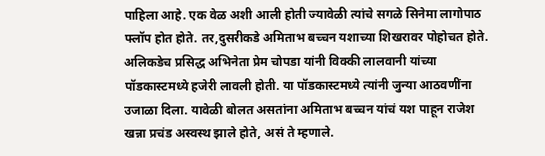पाहिला आहे. एक वेळ अशी आली होती ज्यावेळी त्यांचे सगळे सिनेमा लागोपाठ फ्लॉप होत होते. तर,दुसरीकडे अमिताभ बच्चन यशाच्या शिखरावर पोहोचत होते.
अलिकडेच प्रसिद्ध अभिनेता प्रेम चोपडा यांनी विक्की लालवानी यांच्या पॉडकास्टमध्ये हजेरी लावली होती. या पॉडकास्टमध्ये त्यांनी जुन्या आठवणींना उजाळा दिला. यावेळी बोलत असतांना अमिताभ बच्चन यांचं यश पाहून राजेश खन्ना प्रचंड अस्वस्थ झाले होते, असं ते म्हणाले.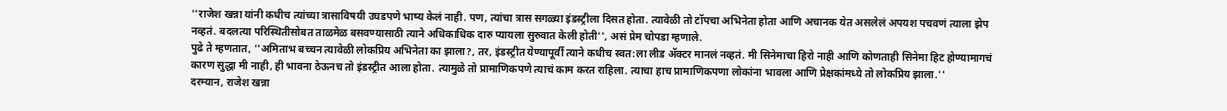''राजेश खन्ना यांनी कधीच त्यांच्या त्रासाविषयी उघडपणे भाष्य केलं नाही. पण, त्यांचा त्रास सगळ्या इंडस्ट्रीला दिसत होता. त्यावेळी तो टॉपचा अभिनेता होता आणि अचानक येत असलेलं अपयश पचवणं त्याला झेप नव्हतं. बदलत्या परिस्थितीसोबत ताळमेळ बसवण्यासाठी त्याने अधिकाधिक दारु प्यायला सुरुवात केली होती'', असं प्रेम चोपडा म्हणाले.
पुढे ते म्हणतात, ''अमिताभ बच्चन त्यावेळी लोकप्रिय अभिनेता का झाला?, तर, इंडस्ट्रीत येण्यापूर्वी त्याने कधीच स्वत:ला लीड ॲक्टर मानलं नव्हतं. मी सिनेमाचा हिरो नाही आणि कोणताही सिनेमा हिट होण्यामागचं कारण सुद्धा मी नाही, ही भावना ठेऊनच तो इंडस्ट्रीत आला होता. त्यामुळे तो प्रामाणिकपणे त्याचं काम करत राहिला. त्याचा हाच प्रामाणिकपणा लोकांना भावला आणि प्रेक्षकांमध्ये तो लोकप्रिय झाला.''
दरम्यान, राजेश खन्ना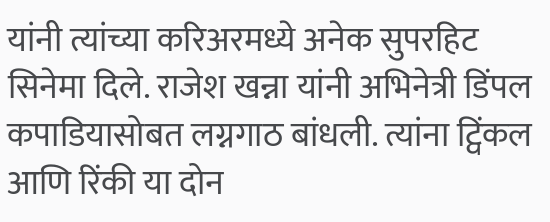यांनी त्यांच्या करिअरमध्ये अनेक सुपरहिट सिनेमा दिले. राजेश खन्ना यांनी अभिनेत्री डिंपल कपाडियासोबत लग्नगाठ बांधली. त्यांना ट्विंकल आणि रिंकी या दोन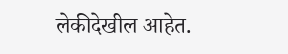लेकीदेखील आहेत.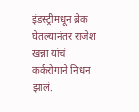इंडस्ट्रीमधून ब्रेक घेतल्यानंतर राजेश खन्ना यांचं कर्करोगाने निधन झालं.